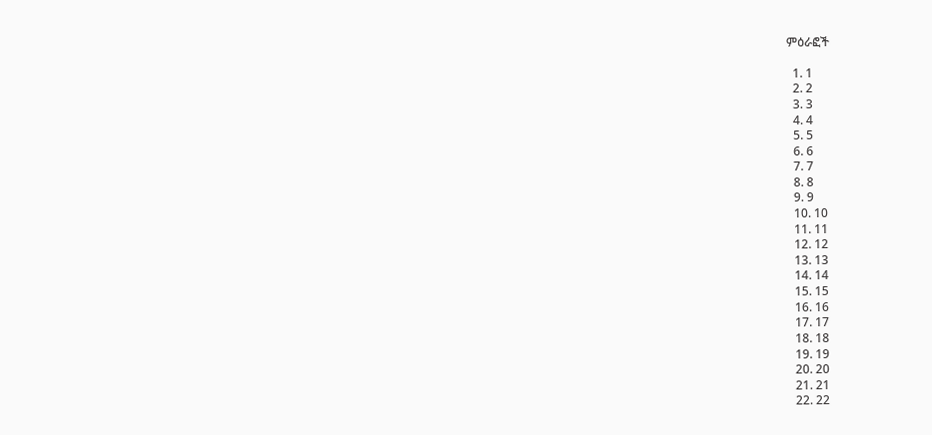ምዕራፎች

  1. 1
  2. 2
  3. 3
  4. 4
  5. 5
  6. 6
  7. 7
  8. 8
  9. 9
  10. 10
  11. 11
  12. 12
  13. 13
  14. 14
  15. 15
  16. 16
  17. 17
  18. 18
  19. 19
  20. 20
  21. 21
  22. 22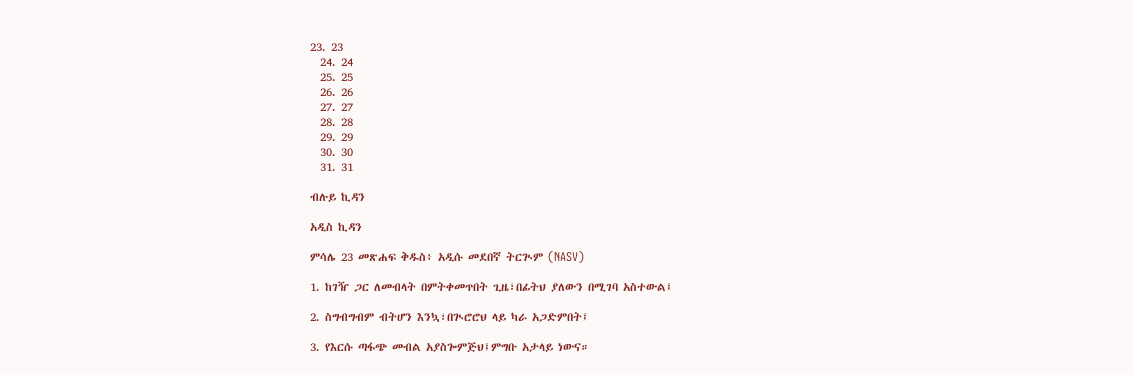23. 23
  24. 24
  25. 25
  26. 26
  27. 27
  28. 28
  29. 29
  30. 30
  31. 31

ብሉይ ኪዳን

አዲስ ኪዳን

ምሳሌ 23 መጽሐፍ ቅዱስ፥ አዲሱ መደበኛ ትርጒም (NASV)

1. ከገዥ ጋር ለመብላት በምትቀመጥበት ጊዜ፣በፊትህ ያለውን በሚገባ አስተውል፤

2. ስግብግብም ብትሆን እንኳ፣በጒሮሮህ ላይ ካራ አጋድምበት፤

3. የእርሱ ጣፋጭ መብል አያስጐምጅህ፤ምግቡ አታላይ ነውና።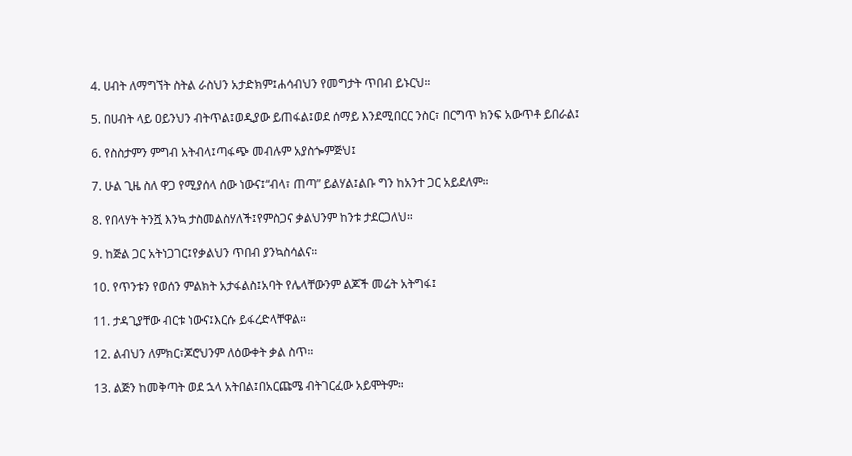4. ሀብት ለማግኘት ስትል ራስህን አታድክም፤ሐሳብህን የመግታት ጥበብ ይኑርህ።

5. በሀብት ላይ ዐይንህን ብትጥል፤ወዲያው ይጠፋል፤ወደ ሰማይ እንደሚበርር ንስር፣ በርግጥ ክንፍ አውጥቶ ይበራል፤

6. የስስታምን ምግብ አትብላ፤ጣፋጭ መብሉም አያስጐምጅህ፤

7. ሁል ጊዜ ስለ ዋጋ የሚያሰላ ሰው ነውና፤“ብላ፣ ጠጣ” ይልሃል፤ልቡ ግን ከአንተ ጋር አይደለም።

8. የበላሃት ትንሿ እንኳ ታስመልስሃለች፤የምስጋና ቃልህንም ከንቱ ታደርጋለህ።

9. ከጅል ጋር አትነጋገር፤የቃልህን ጥበብ ያንኳስሳልና።

10. የጥንቱን የወሰን ምልክት አታፋልስ፤አባት የሌላቸውንም ልጆች መሬት አትግፋ፤

11. ታዳጊያቸው ብርቱ ነውና፤እርሱ ይፋረድላቸዋል።

12. ልብህን ለምክር፣ጆሮህንም ለዕውቀት ቃል ስጥ።

13. ልጅን ከመቅጣት ወደ ኋላ አትበል፤በአርጩሜ ብትገርፈው አይሞትም።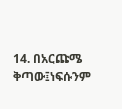14. በአርጩሜ ቅጣው፤ነፍሱንም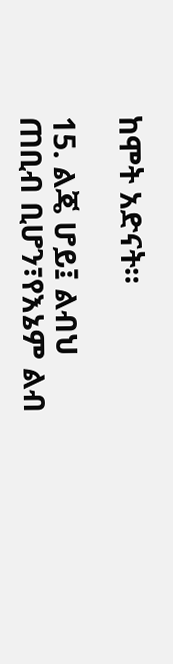ከሞት አድናት።

15. ልጄ ሆይ፤ ልብህ ጠቢብ ቢሆን፣የእኔም ልብ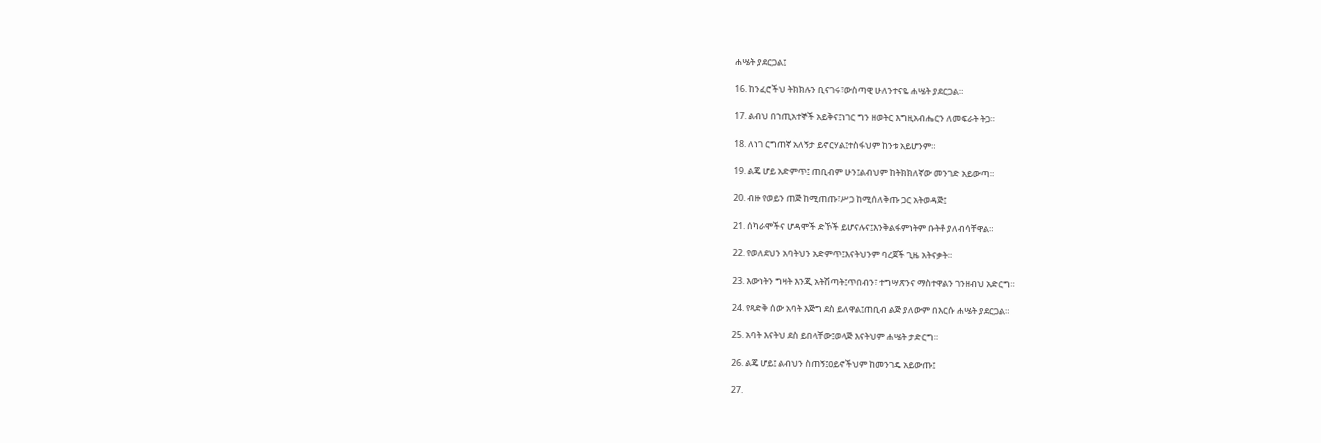ሐሤት ያደርጋል፤

16. ከንፈሮችህ ትክክሉን ቢናገሩ፣ውስጣዊ ሁለንተናዬ ሐሤት ያደርጋል።

17. ልብህ በኀጢአተኞች አይቅና፤ነገር ግን ዘወትር እግዚአብሔርን ለመፍራት ትጋ።

18. ለነገ ርግጠኛ አለኝታ ይኖርሃል፤ተስፋህም ከንቱ አይሆንም።

19. ልጄ ሆይ አድምጥ፤ ጠቢብም ሁን፤ልብህም ከትክክለኛው መንገድ አይውጣ።

20. ብዙ የወይን ጠጅ ከሚጠጡ፣ሥጋ ከሚሰለቅጡ ጋር አትወዳጅ፤

21. ሰካራሞችና ሆዳሞች ድኾች ይሆናሉና፤እንቅልፋምነትም ቡትቶ ያለብሳቸዋል።

22. የወለደህን አባትህን አድምጥ፤እናትህንም ባረጀች ጊዜ አትናቃት።

23. እውነትን ግዛት እንጂ አትሽጣት፤ጥበብን፣ ተግሣጽንና ማስተዋልን ገንዘብህ አድርግ።

24. የጻድቅ ሰው አባት እጅግ ደስ ይለዋል፤ጠቢብ ልጅ ያለውም በእርሱ ሐሤት ያደርጋል።

25. አባት እናትህ ደስ ይበላቸው፤ወላጅ እናትህም ሐሤት ታድርግ።

26. ልጄ ሆይ፤ ልብህን ስጠኝ፤ዐይኖችህም ከመንገዴ አይውጡ፤

27.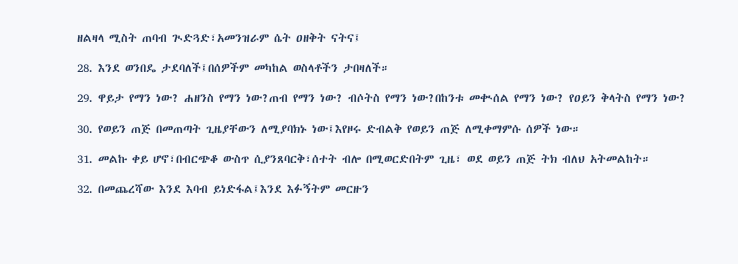ዘልዛላ ሚስት ጠባብ ጒድጓድ፣አመንዝራም ሴት ዐዘቅት ናትና፤

28. እንደ ወንበዴ ታደባለች፤በሰዎችም መካከል ወስላቶችን ታበዛለች።

29. ዋይታ የማን ነው? ሐዘንስ የማን ነው?ጠብ የማን ነው? ብሶትስ የማን ነው?በከንቱ መቊሰል የማን ነው? የዐይን ቅላትስ የማን ነው?

30. የወይን ጠጅ በመጠጣት ጊዜያቸውን ለሚያባክኑ ነው፤እየዞሩ ድብልቅ የወይን ጠጅ ለሚቀማምሱ ሰዎች ነው።

31. መልኩ ቀይ ሆኖ፣በብርጭቆ ውስጥ ሲያንጸባርቅ፣ሰተት ብሎ በሚወርድበትም ጊዜ፣ ወደ ወይን ጠጅ ትክ ብለህ አትመልከት።

32. በመጨረሻው እንደ እባብ ይነድፋል፤እንደ እፉኝትም መርዙን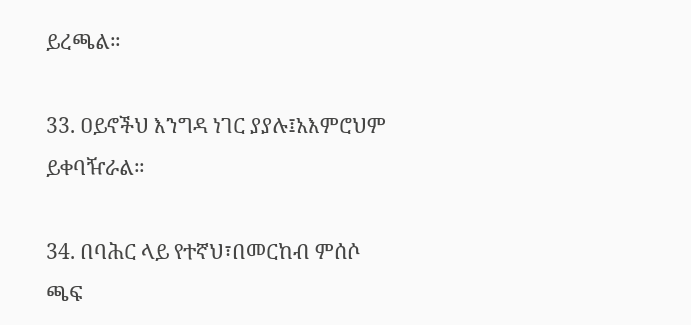ይረጫል።

33. ዐይኖችህ እንግዳ ነገር ያያሉ፤አእምሮህም ይቀባዥራል።

34. በባሕር ላይ የተኛህ፣በመርከብ ምሰሶ ጫፍ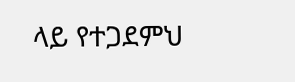ላይ የተጋደምህ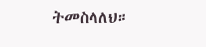ትመስላለህ።